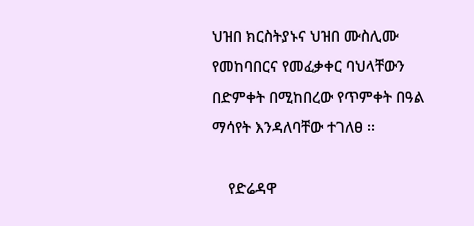ህዝበ ክርስትያኑና ህዝበ ሙስሊሙ የመከባበርና የመፈቃቀር ባህላቸውን በድምቀት በሚከበረው የጥምቀት በዓል ማሳየት እንዳለባቸው ተገለፀ ፡፡

    የድሬዳዋ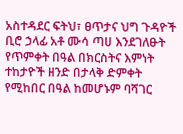አስተዳደር ፍትህ፣ ፀጥታና ህግ ጉዳዮች ቢሮ ኃላፊ አቶ ሙሳ ጣሀ እንደገለፁት የጥምቀት በዓል በክርስትና እምነት ተከታዮች ዘንድ በታላቅ ድምቀት የሚከበር በዓል ከመሆኑም ባሻገር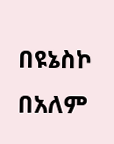በዩኔስኮ በአለም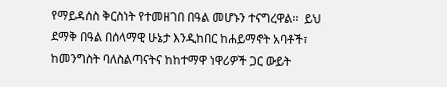የማይዳሰስ ቅርስነት የተመዘገበ በዓል መሆኑን ተናግረዋል፡፡  ይህ ደማቅ በዓል በሰላማዊ ሁኔታ እንዲከበር ከሐይማኖት አባቶች፣ ከመንግስት ባለስልጣናትና ከከተማዋ ነዋሪዎች ጋር ውይት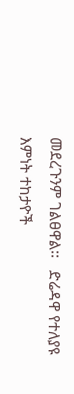መደረጉንም ገልፀዋል፡፡   ድሬዳዋ የተለያዩ እምነት ተከታዮች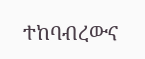ተከባብረውና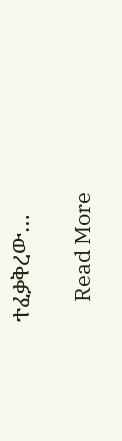ተፈቃቅረው…

    Read More